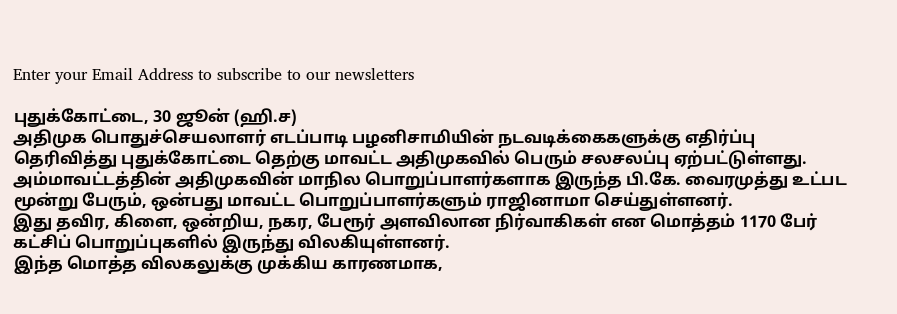Enter your Email Address to subscribe to our newsletters

புதுக்கோட்டை, 30 ஜூன் (ஹி.ச)
அதிமுக பொதுச்செயலாளர் எடப்பாடி பழனிசாமியின் நடவடிக்கைகளுக்கு எதிர்ப்பு தெரிவித்து புதுக்கோட்டை தெற்கு மாவட்ட அதிமுகவில் பெரும் சலசலப்பு ஏற்பட்டுள்ளது.
அம்மாவட்டத்தின் அதிமுகவின் மாநில பொறுப்பாளர்களாக இருந்த பி.கே. வைரமுத்து உட்பட மூன்று பேரும், ஒன்பது மாவட்ட பொறுப்பாளர்களும் ராஜினாமா செய்துள்ளனர்.
இது தவிர, கிளை, ஒன்றிய, நகர, பேரூர் அளவிலான நிர்வாகிகள் என மொத்தம் 1170 பேர் கட்சிப் பொறுப்புகளில் இருந்து விலகியுள்ளனர்.
இந்த மொத்த விலகலுக்கு முக்கிய காரணமாக,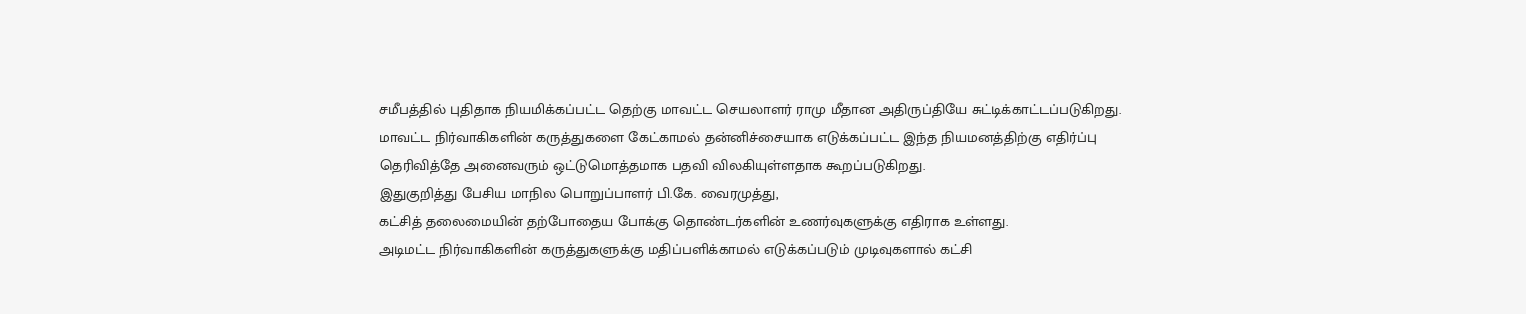சமீபத்தில் புதிதாக நியமிக்கப்பட்ட தெற்கு மாவட்ட செயலாளர் ராமு மீதான அதிருப்தியே சுட்டிக்காட்டப்படுகிறது.
மாவட்ட நிர்வாகிகளின் கருத்துகளை கேட்காமல் தன்னிச்சையாக எடுக்கப்பட்ட இந்த நியமனத்திற்கு எதிர்ப்பு தெரிவித்தே அனைவரும் ஒட்டுமொத்தமாக பதவி விலகியுள்ளதாக கூறப்படுகிறது.
இதுகுறித்து பேசிய மாநில பொறுப்பாளர் பி.கே. வைரமுத்து,
கட்சித் தலைமையின் தற்போதைய போக்கு தொண்டர்களின் உணர்வுகளுக்கு எதிராக உள்ளது.
அடிமட்ட நிர்வாகிகளின் கருத்துகளுக்கு மதிப்பளிக்காமல் எடுக்கப்படும் முடிவுகளால் கட்சி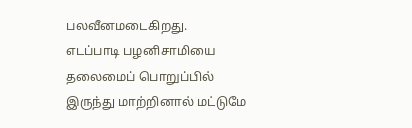பலவீனமடைகிறது.
எடப்பாடி பழனிசாமியை தலைமைப் பொறுப்பில் இருந்து மாற்றினால் மட்டுமே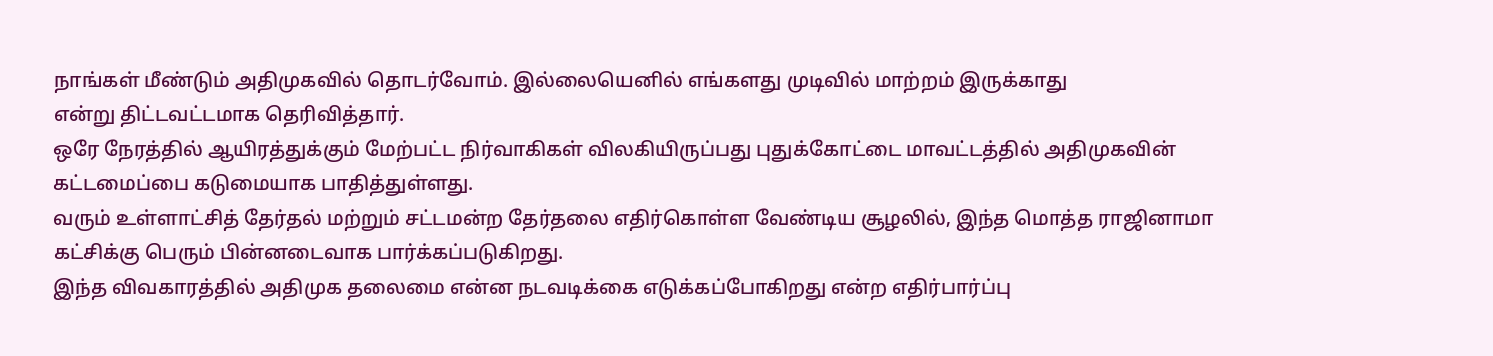நாங்கள் மீண்டும் அதிமுகவில் தொடர்வோம். இல்லையெனில் எங்களது முடிவில் மாற்றம் இருக்காது
என்று திட்டவட்டமாக தெரிவித்தார்.
ஒரே நேரத்தில் ஆயிரத்துக்கும் மேற்பட்ட நிர்வாகிகள் விலகியிருப்பது புதுக்கோட்டை மாவட்டத்தில் அதிமுகவின் கட்டமைப்பை கடுமையாக பாதித்துள்ளது.
வரும் உள்ளாட்சித் தேர்தல் மற்றும் சட்டமன்ற தேர்தலை எதிர்கொள்ள வேண்டிய சூழலில், இந்த மொத்த ராஜினாமா கட்சிக்கு பெரும் பின்னடைவாக பார்க்கப்படுகிறது.
இந்த விவகாரத்தில் அதிமுக தலைமை என்ன நடவடிக்கை எடுக்கப்போகிறது என்ற எதிர்பார்ப்பு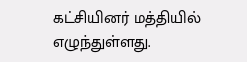கட்சியினர் மத்தியில் எழுந்துள்ளது.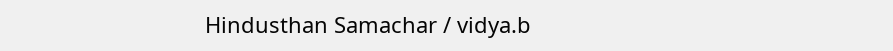Hindusthan Samachar / vidya.b